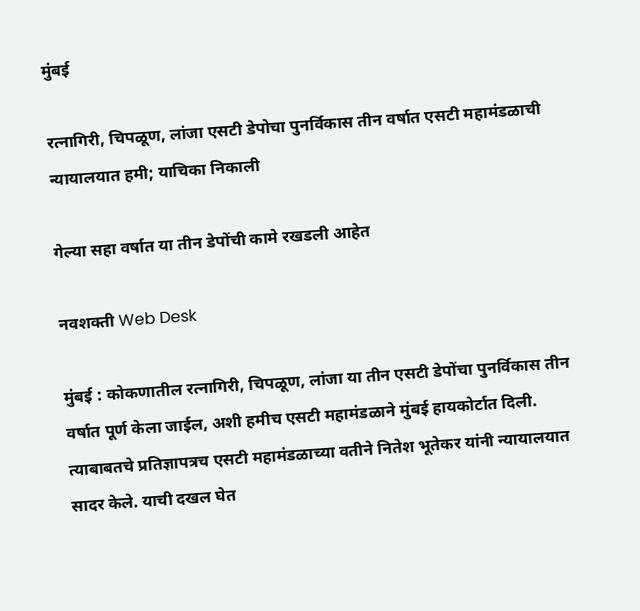मुंबई

रत्नागिरी, चिपळूण, लांजा एसटी डेपोचा पुनर्विकास तीन वर्षात एसटी महामंडळाची न्यायालयात हमी; याचिका निकाली

गेल्या सहा वर्षात या तीन डेपोंची कामे रखडली आहेत

नवशक्ती Web Desk

मुंबई : कोकणातील रत्नागिरी, चिपळूण, लांजा या तीन एसटी डेपोंचा पुनर्विकास तीन वर्षात पूर्ण केला जाईल, अशी हमीच एसटी महामंडळाने मुंबई हायकोर्टात दिली. त्याबाबतचे प्रतिज्ञापत्रच एसटी महामंडळाच्या वतीने नितेश भूतेकर यांनी न्यायालयात सादर केले. याची दखल घेत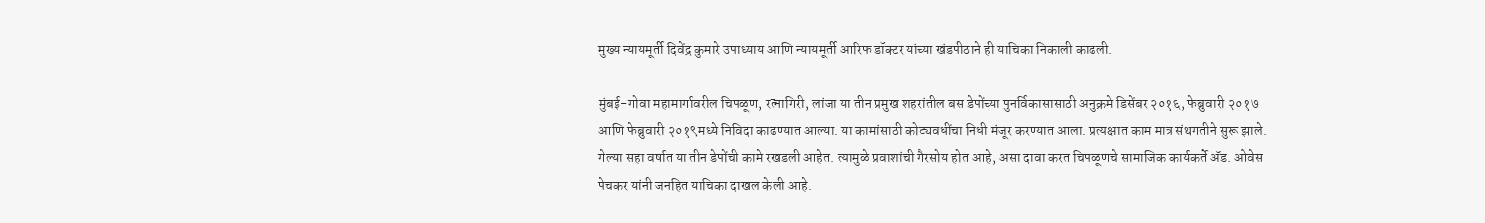मुख्य न्यायमूर्ती दिवेंद्र कुमारे उपाध्याय आणि न्यायमूर्ती आरिफ डॉक्टर यांच्या खंडपीठाने ही याचिका निकाली काढली.

मुंबई-गोवा महामार्गावरील चिपळूण, रत्नागिरी, लांजा या तीन प्रमुख शहरांतील बस डेपोंच्या पुनर्विकासासाठी अनुक्रमे डिसेंबर २०१६, फेब्रुवारी २०१७ आणि फेब्रुवारी २०१९मध्ये निविदा काढण्यात आल्या. या कामांसाठी कोट्यवधींचा निधी मंजूर करण्यात आला. प्रत्यक्षात काम मात्र संथगतीने सुरू झाले. गेल्या सहा वर्षात या तीन डेपोंची कामे रखडली आहेत. त्यामुळे प्रवाशांची गैरसोय होत आहे, असा दावा करत चिपळूणचे सामाजिक कार्यकर्ते अ‍ॅड. ओवेस पेचकर यांनी जनहित याचिका दाखल केली आहे.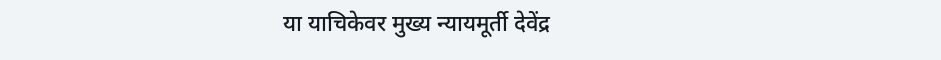या याचिकेवर मुख्य न्यायमूर्ती देवेंद्र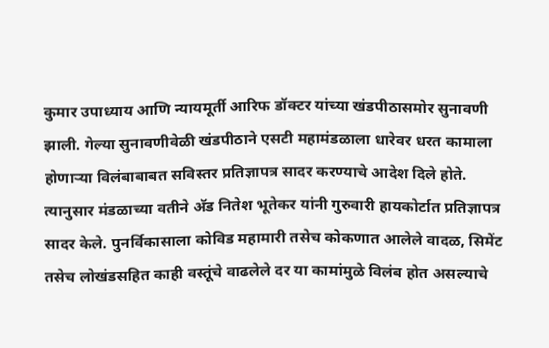कुमार उपाध्याय आणि न्यायमूर्ती आरिफ डॉक्टर यांच्या खंडपीठासमोर सुनावणी झाली. गेल्या सुनावणीवेळी खंडपीठाने एसटी महामंडळाला धारेवर धरत कामाला होणाऱ्या विलंबाबाबत सविस्तर प्रतिज्ञापत्र सादर करण्याचे आदेश दिले होते. त्यानुसार मंडळाच्या वतीने अ‍ॅड नितेश भूतेकर यांनी गुरुवारी हायकोर्टात प्रतिज्ञापत्र सादर केले. पुनर्विकासाला कोविड महामारी तसेच कोकणात आलेले वादळ, सिमेंट तसेच लोखंडसहित काही वस्तूंचे वाढलेले दर या कामांमुळे विलंब होत असल्याचे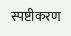स्पष्टीकरण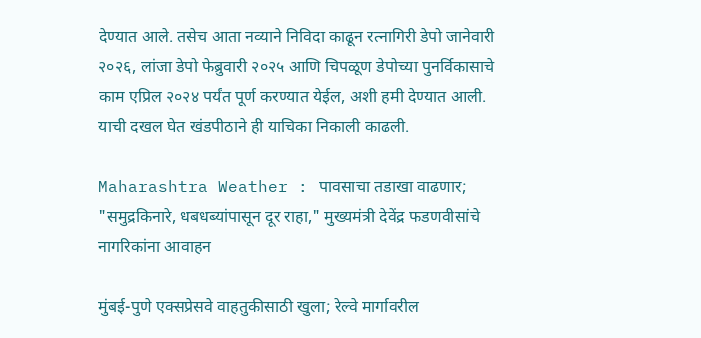देण्यात आले. तसेच आता नव्याने निविदा काढून रत्नागिरी डेपो जानेवारी २०२६, लांजा डेपो फेब्रुवारी २०२५ आणि चिपळूण डेपोच्या पुनर्विकासाचे काम एप्रिल २०२४ पर्यंत पूर्ण करण्यात येईल, अशी हमी देण्यात आली. याची दखल घेत खंडपीठाने ही याचिका निकाली काढली.

Maharashtra Weather : पावसाचा तडाखा वाढणार; "समुद्रकिनारे, धबधब्यांपासून दूर राहा," मुख्यमंत्री देवेंद्र फडणवीसांचे नागरिकांना आवाहन

मुंबई-पुणे एक्सप्रेसवे वाहतुकीसाठी खुला; रेल्वे मार्गावरील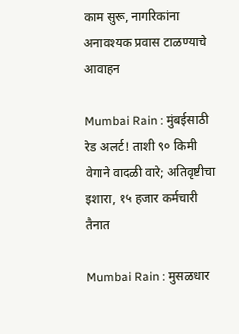काम सुरू, नागरिकांना अनावश्यक प्रवास टाळण्याचे आवाहन

Mumbai Rain : मुंबईसाठी रेड अलर्ट! ताशी ९० किमी वेगाने वादळी वारे; अतिवृष्टीचा इशारा, १५ हजार कर्मचारी तैनात

Mumbai Rain : मुसळधार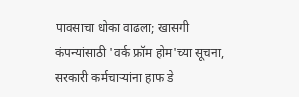पावसाचा धोका वाढला; खासगी कंपन्यांसाठी 'वर्क फ्रॉम होम'च्या सूचना, सरकारी कर्मचाऱ्यांना हाफ डे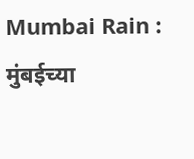Mumbai Rain : मुंबईच्या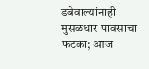डबेवाल्यांनाही मुसळधार पावसाचा फटका; आज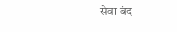सेवा बंद